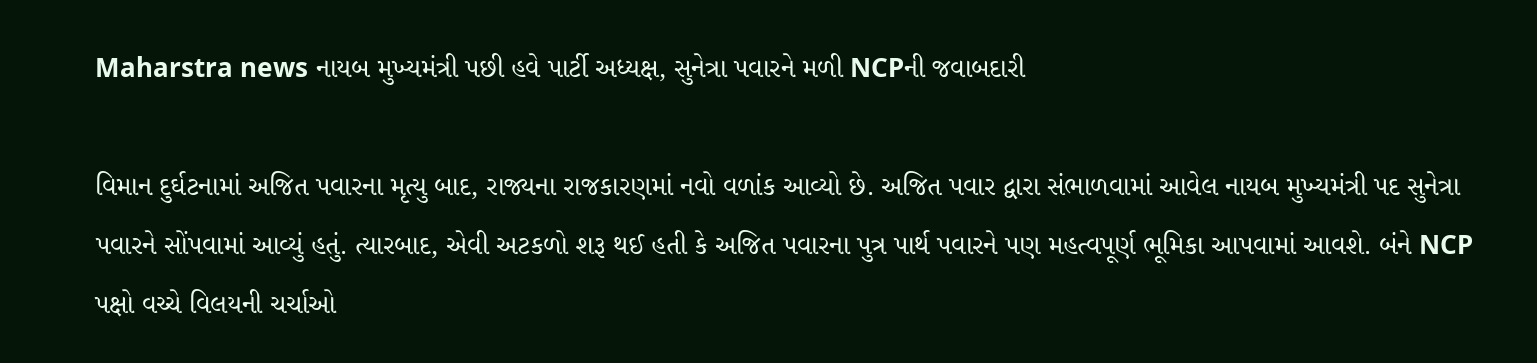Maharstra news નાયબ મુખ્યમંત્રી પછી હવે પાર્ટી અધ્યક્ષ, સુનેત્રા પવારને મળી NCPની જવાબદારી

વિમાન દુર્ઘટનામાં અજિત પવારના મૃત્યુ બાદ, રાજ્યના રાજકારણમાં નવો વળાંક આવ્યો છે. અજિત પવાર દ્વારા સંભાળવામાં આવેલ નાયબ મુખ્યમંત્રી પદ સુનેત્રા પવારને સોંપવામાં આવ્યું હતું. ત્યારબાદ, એવી અટકળો શરૂ થઈ હતી કે અજિત પવારના પુત્ર પાર્થ પવારને પણ મહત્વપૂર્ણ ભૂમિકા આપવામાં આવશે. બંને NCP પક્ષો વચ્ચે વિલયની ચર્ચાઓ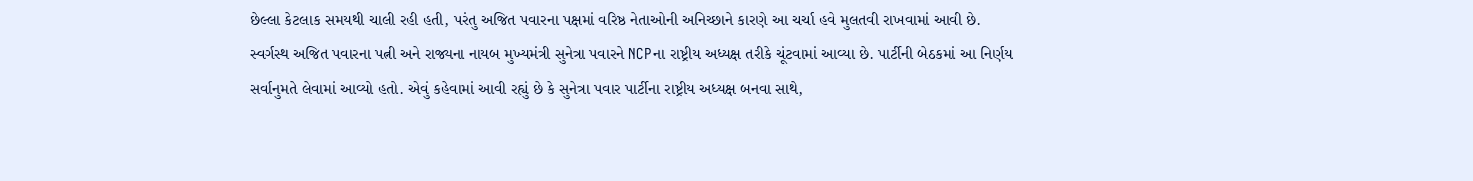છેલ્લા કેટલાક સમયથી ચાલી રહી હતી, પરંતુ અજિત પવારના પક્ષમાં વરિષ્ઠ નેતાઓની અનિચ્છાને કારણે આ ચર્ચા હવે મુલતવી રાખવામાં આવી છે.
સ્વર્ગસ્થ અજિત પવારના પત્ની અને રાજ્યના નાયબ મુખ્યમંત્રી સુનેત્રા પવારને NCPના રાષ્ટ્રીય અધ્યક્ષ તરીકે ચૂંટવામાં આવ્યા છે. પાર્ટીની બેઠકમાં આ નિર્ણય સર્વાનુમતે લેવામાં આવ્યો હતો. એવું કહેવામાં આવી રહ્યું છે કે સુનેત્રા પવાર પાર્ટીના રાષ્ટ્રીય અધ્યક્ષ બનવા સાથે,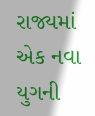રાજ્યમાં એક નવા યુગની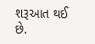શરૂઆત થઈ છે.